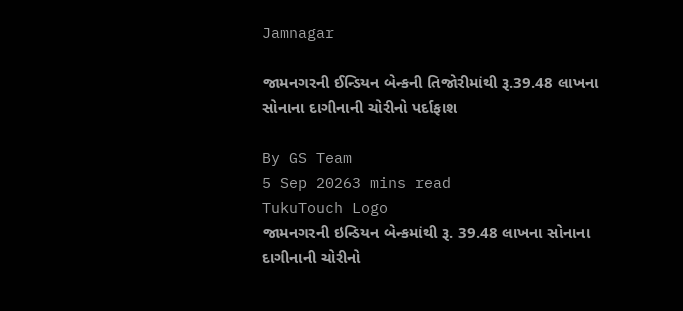Jamnagar

જામનગરની ઈન્ડિયન બેન્કની તિજોરીમાંથી રૂ.39.48 લાખના સોનાના દાગીનાની ચોરીનો પર્દાફાશ

By GS Team
5 Sep 20263 mins read
TukuTouch Logo
જામનગરની ઇન્ડિયન બેન્કમાંથી રૂ. 39.48 લાખના સોનાના દાગીનાની ચોરીનો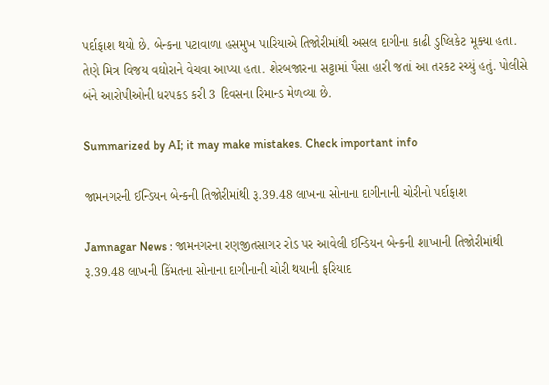પર્દાફાશ થયો છે. બેન્કના પટાવાળા હસમુખ પારિયાએ તિજોરીમાંથી અસલ દાગીના કાઢી ડુપ્લિકેટ મૂક્યા હતા. તેણે મિત્ર વિજય વઘોરાને વેચવા આપ્યા હતા. શેરબજારના સટ્ટામાં પૈસા હારી જતાં આ તરકટ રચ્યું હતું. પોલીસે બંને આરોપીઓની ધરપકડ કરી 3 દિવસના રિમાન્ડ મેળવ્યા છે.

Summarized by AI; it may make mistakes. Check important info

જામનગરની ઈન્ડિયન બેન્કની તિજોરીમાંથી રૂ.39.48 લાખના સોનાના દાગીનાની ચોરીનો પર્દાફાશ

Jamnagar News : જામનગરના રણજીતસાગર રોડ પર આવેલી ઈન્ડિયન બેન્કની શાખાની તિજોરીમાંથી રૂ.39.48 લાખની કિંમતના સોનાના દાગીનાની ચોરી થયાની ફરિયાદ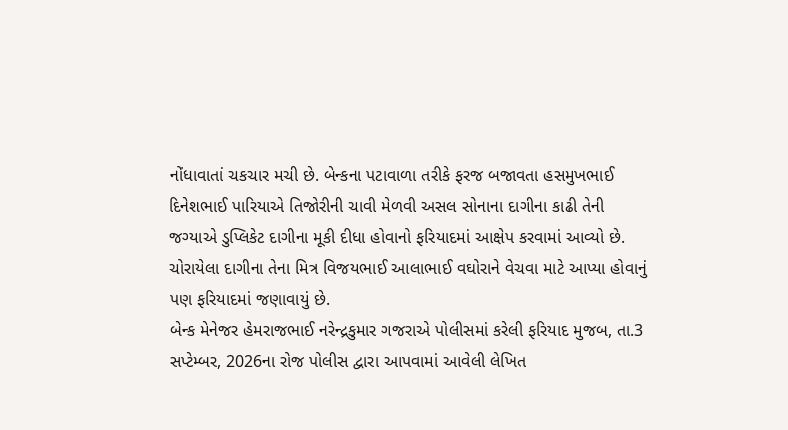નોંધાવાતાં ચકચાર મચી છે. બેન્કના પટાવાળા તરીકે ફરજ બજાવતા હસમુખભાઈ દિનેશભાઈ પારિયાએ તિજોરીની ચાવી મેળવી અસલ સોનાના દાગીના કાઢી તેની જગ્યાએ ડુપ્લિકેટ દાગીના મૂકી દીધા હોવાનો ફરિયાદમાં આક્ષેપ કરવામાં આવ્યો છે. ચોરાયેલા દાગીના તેના મિત્ર વિજયભાઈ આલાભાઈ વઘોરાને વેચવા માટે આપ્યા હોવાનું પણ ફરિયાદમાં જણાવાયું છે.
બેન્ક મેનેજર હેમરાજભાઈ નરેન્દ્રકુમાર ગજરાએ પોલીસમાં કરેલી ફરિયાદ મુજબ, તા.3 સપ્ટેમ્બર, 2026ના રોજ પોલીસ દ્વારા આપવામાં આવેલી લેખિત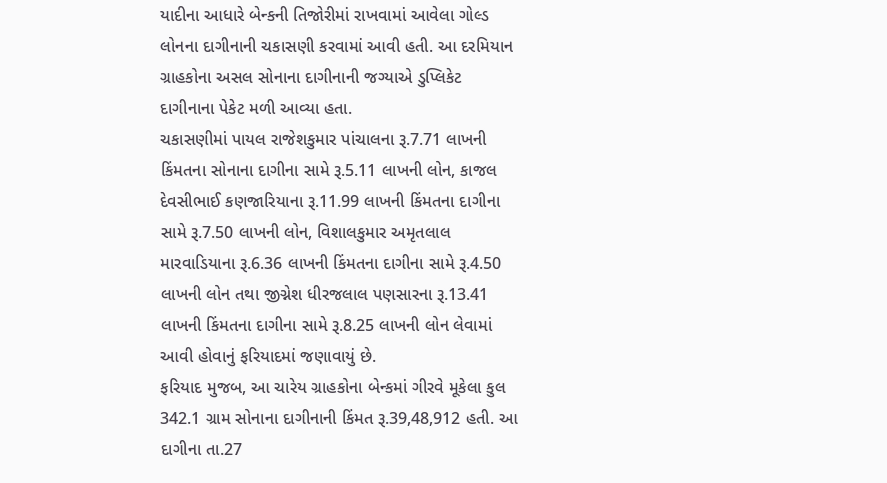યાદીના આધારે બેન્કની તિજોરીમાં રાખવામાં આવેલા ગોલ્ડ લોનના દાગીનાની ચકાસણી કરવામાં આવી હતી. આ દરમિયાન ગ્રાહકોના અસલ સોનાના દાગીનાની જગ્યાએ ડુપ્લિકેટ દાગીનાના પેકેટ મળી આવ્યા હતા.
ચકાસણીમાં પાયલ રાજેશકુમાર પાંચાલના રૂ.7.71 લાખની કિંમતના સોનાના દાગીના સામે રૂ.5.11 લાખની લોન, કાજલ દેવસીભાઈ કણજારિયાના રૂ.11.99 લાખની કિંમતના દાગીના સામે રૂ.7.50 લાખની લોન, વિશાલકુમાર અમૃતલાલ મારવાડિયાના રૂ.6.36 લાખની કિંમતના દાગીના સામે રૂ.4.50 લાખની લોન તથા જીગ્નેશ ધીરજલાલ પણસારના રૂ.13.41 લાખની કિંમતના દાગીના સામે રૂ.8.25 લાખની લોન લેવામાં આવી હોવાનું ફરિયાદમાં જણાવાયું છે.
ફરિયાદ મુજબ, આ ચારેય ગ્રાહકોના બેન્કમાં ગીરવે મૂકેલા કુલ 342.1 ગ્રામ સોનાના દાગીનાની કિંમત રૂ.39,48,912 હતી. આ દાગીના તા.27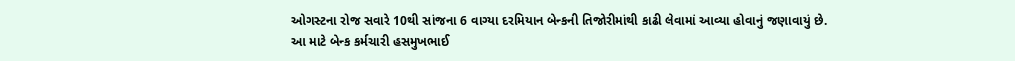ઓગસ્ટના રોજ સવારે 10થી સાંજના 6 વાગ્યા દરમિયાન બેન્કની તિજોરીમાંથી કાઢી લેવામાં આવ્યા હોવાનું જણાવાયું છે.
આ માટે બેન્ક કર્મચારી હસમુખભાઈ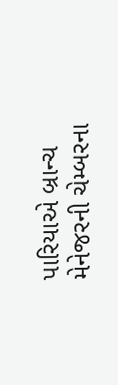પારિયાએ બ્રાન્ચ મેનેજરની ચેમ્બરના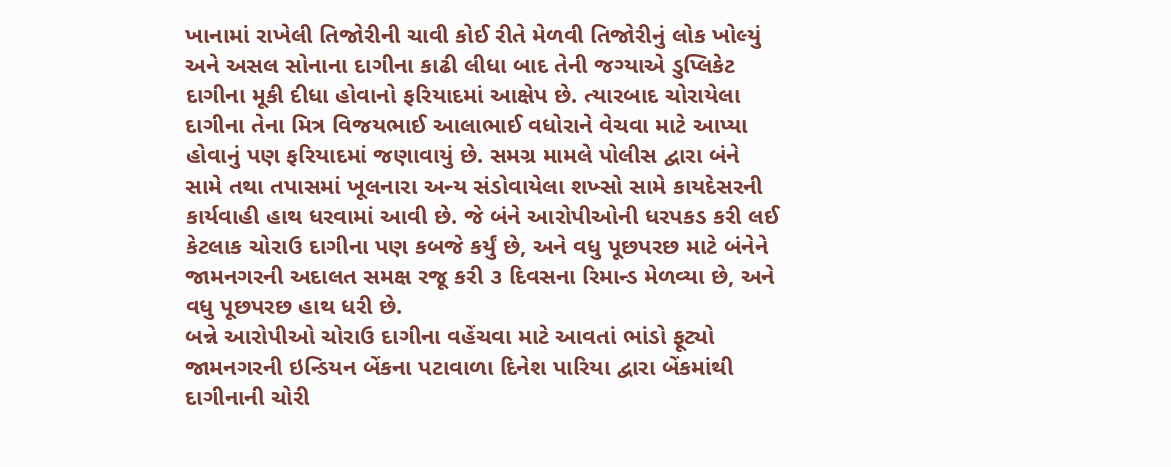ખાનામાં રાખેલી તિજોરીની ચાવી કોઈ રીતે મેળવી તિજોરીનું લોક ખોલ્યું અને અસલ સોનાના દાગીના કાઢી લીધા બાદ તેની જગ્યાએ ડુપ્લિકેટ દાગીના મૂકી દીધા હોવાનો ફરિયાદમાં આક્ષેપ છે. ત્યારબાદ ચોરાયેલા દાગીના તેના મિત્ર વિજયભાઈ આલાભાઈ વધોરાને વેચવા માટે આપ્યા હોવાનું પણ ફરિયાદમાં જણાવાયું છે. સમગ્ર મામલે પોલીસ દ્વારા બંને સામે તથા તપાસમાં ખૂલનારા અન્ય સંડોવાયેલા શખ્સો સામે કાયદેસરની કાર્યવાહી હાથ ધરવામાં આવી છે. જે બંને આરોપીઓની ધરપકડ કરી લઈ કેટલાક ચોરાઉ દાગીના પણ કબજે કર્યું છે, અને વધુ પૂછપરછ માટે બંનેને જામનગરની અદાલત સમક્ષ રજૂ કરી ૩ દિવસના રિમાન્ડ મેળવ્યા છે, અને વધુ પૂછપરછ હાથ ધરી છે.
બન્ને આરોપીઓ ચોરાઉ દાગીના વહેંચવા માટે આવતાં ભાંડો ફૂટ્યો
જામનગરની ઇન્ડિયન બેંકના પટાવાળા દિનેશ પારિયા દ્વારા બેંકમાંથી દાગીનાની ચોરી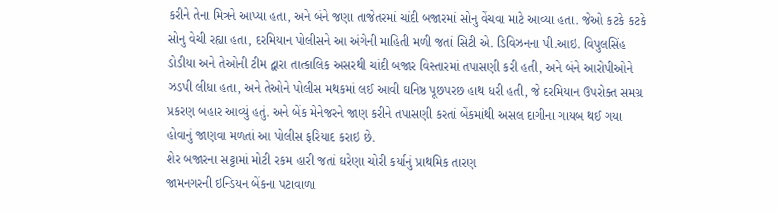કરીને તેના મિત્રને આપ્યા હતા, અને બંને જણા તાજેતરમાં ચાંદી બજારમાં સોનુ વેંચવા માટે આવ્યા હતા. જેઓ કટકે કટકે સોનુ વેચી રહ્યા હતા, દરમિયાન પોલીસને આ અંગેની માહિતી મળી જતાં સિટી એ. ડિવિઝનના પી.આઇ. વિપુલસિંહ ડોડીયા અને તેઓની ટીમ દ્વારા તાત્કાલિક અસરથી ચાંદી બજાર વિસ્તારમાં તપાસણી કરી હતી, અને બંને આરોપીઓને ઝડપી લીધા હતા, અને તેઓને પોલીસ મથકમાં લઈ આવી ઘનિષ્ઠ પૂછપરછ હાથ ધરી હતી, જે દરમિયાન ઉપરોક્ત સમગ્ર પ્રકરણ બહાર આવ્યું હતું. અને બેંક મેનેજરને જાણ કરીને તપાસણી કરતાં બેંકમાંથી અસલ દાગીના ગાયબ થઈ ગયા હોવાનું જાણવા મળતાં આ પોલીસ ફરિયાદ કરાઇ છે.
શેર બજારના સટ્ટામાં મોટી રકમ હારી જતાં ઘરેણા ચોરી કર્યાનું પ્રાથમિક તારણ
જામનગરની ઇન્ડિયન બેંકના પટાવાળા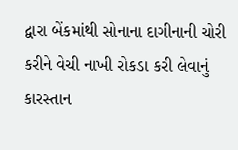દ્વારા બેંકમાંથી સોનાના દાગીનાની ચોરી કરીને વેચી નાખી રોકડા કરી લેવાનું કારસ્તાન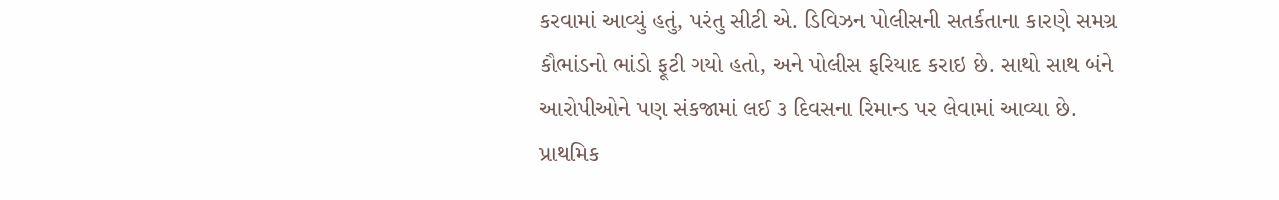કરવામાં આવ્યું હતું, પરંતુ સીટી એ. ડિવિઝન પોલીસની સતર્કતાના કારણે સમગ્ર કૌભાંડનો ભાંડો ફૂટી ગયો હતો, અને પોલીસ ફરિયાદ કરાઇ છે. સાથો સાથ બંને આરોપીઓને પણ સંકજામાં લઈ ૩ દિવસના રિમાન્ડ પર લેવામાં આવ્યા છે.
પ્રાથમિક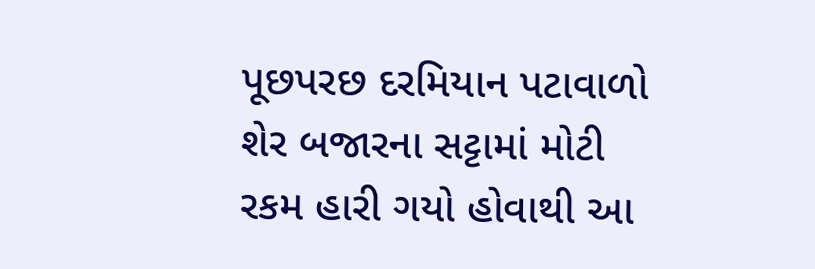પૂછપરછ દરમિયાન પટાવાળો શેર બજારના સટ્ટામાં મોટી રકમ હારી ગયો હોવાથી આ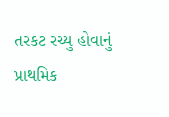તરકટ રચ્યુ હોવાનું પ્રાથમિક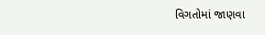વિગતોમાં જાણવા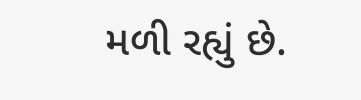મળી રહ્યું છે.